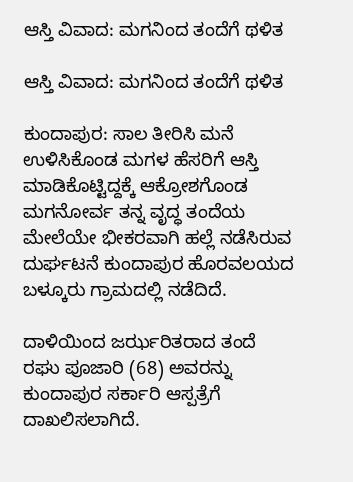ಆಸ್ತಿ ವಿವಾದ: ಮಗನಿಂದ ತಂದೆಗೆ ಥಳಿತ

ಆಸ್ತಿ ವಿವಾದ: ಮಗನಿಂದ ತಂದೆಗೆ ಥಳಿತ

ಕುಂದಾಪುರ: ಸಾಲ ತೀರಿಸಿ ಮನೆ ಉಳಿಸಿಕೊಂಡ ಮಗಳ ಹೆಸರಿಗೆ ಆಸ್ತಿ ಮಾಡಿಕೊಟ್ಟಿದ್ದಕ್ಕೆ ಆಕ್ರೋಶಗೊಂಡ ಮಗನೋರ್ವ ತನ್ನ ವೃದ್ಧ ತಂದೆಯ ಮೇಲೆಯೇ ಭೀಕರವಾಗಿ ಹಲ್ಲೆ ನಡೆಸಿರುವ ದುರ್ಘಟನೆ ಕುಂದಾಪುರ ಹೊರವಲಯದ ಬಳ್ಕೂರು ಗ್ರಾಮದಲ್ಲಿ ನಡೆದಿದೆ.

ದಾಳಿಯಿಂದ ಜರ್ಝರಿತರಾದ ತಂದೆ ರಘು ಪೂಜಾರಿ (68) ಅವರನ್ನು ಕುಂದಾಪುರ ಸರ್ಕಾರಿ ಆಸ್ಪತ್ರೆಗೆ ದಾಖಲಿಸಲಾಗಿದೆ.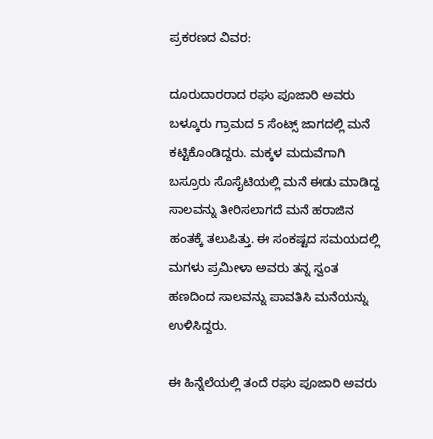ಪ್ರಕರಣದ ವಿವರ:

ದೂರುದಾರರಾದ ರಘು ಪೂಜಾರಿ ಅವರು ಬಳ್ಕೂರು ಗ್ರಾಮದ 5 ಸೆಂಟ್ಸ್ ಜಾಗದಲ್ಲಿ ಮನೆ ಕಟ್ಟಿಕೊಂಡಿದ್ದರು. ಮಕ್ಕಳ ಮದುವೆಗಾಗಿ ಬಸ್ರೂರು ಸೊಸೈಟಿಯಲ್ಲಿ ಮನೆ ಈಡು ಮಾಡಿದ್ದ ಸಾಲವನ್ನು ತೀರಿಸಲಾಗದೆ ಮನೆ ಹರಾಜಿನ ಹಂತಕ್ಕೆ ತಲುಪಿತ್ತು. ಈ ಸಂಕಷ್ಟದ ಸಮಯದಲ್ಲಿ ಮಗಳು ಪ್ರಮೀಳಾ ಅವರು ತನ್ನ ಸ್ವಂತ ಹಣದಿಂದ ಸಾಲವನ್ನು ಪಾವತಿಸಿ ಮನೆಯನ್ನು ಉಳಿಸಿದ್ದರು.

ಈ ಹಿನ್ನೆಲೆಯಲ್ಲಿ ತಂದೆ ರಘು ಪೂಜಾರಿ ಅವರು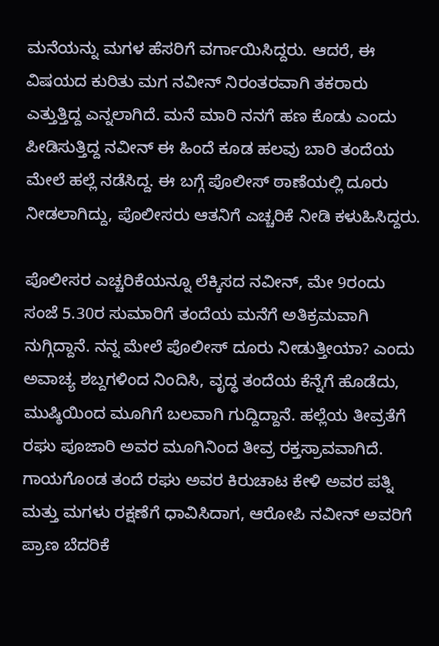ಮನೆಯನ್ನು ಮಗಳ ಹೆಸರಿಗೆ ವರ್ಗಾಯಿಸಿದ್ದರು. ಆದರೆ, ಈ ವಿಷಯದ ಕುರಿತು ಮಗ ನವೀನ್ ನಿರಂತರವಾಗಿ ತಕರಾರು ಎತ್ತುತ್ತಿದ್ದ ಎನ್ನಲಾಗಿದೆ. ಮನೆ ಮಾರಿ ನನಗೆ ಹಣ ಕೊಡು ಎಂದು ಪೀಡಿಸುತ್ತಿದ್ದ ನವೀನ್ ಈ ಹಿಂದೆ ಕೂಡ ಹಲವು ಬಾರಿ ತಂದೆಯ ಮೇಲೆ ಹಲ್ಲೆ ನಡೆಸಿದ್ದ. ಈ ಬಗ್ಗೆ ಪೊಲೀಸ್ ಠಾಣೆಯಲ್ಲಿ ದೂರು ನೀಡಲಾಗಿದ್ದು, ಪೊಲೀಸರು ಆತನಿಗೆ ಎಚ್ಚರಿಕೆ ನೀಡಿ ಕಳುಹಿಸಿದ್ದರು.

ಪೊಲೀಸರ ಎಚ್ಚರಿಕೆಯನ್ನೂ ಲೆಕ್ಕಿಸದ ನವೀನ್, ಮೇ 9ರಂದು ಸಂಜೆ 5.30ರ ಸುಮಾರಿಗೆ ತಂದೆಯ ಮನೆಗೆ ಅತಿಕ್ರಮವಾಗಿ ನುಗ್ಗಿದ್ದಾನೆ. ನನ್ನ ಮೇಲೆ ಪೊಲೀಸ್ ದೂರು ನೀಡುತ್ತೀಯಾ? ಎಂದು ಅವಾಚ್ಯ ಶಬ್ದಗಳಿಂದ ನಿಂದಿಸಿ, ವೃದ್ಧ ತಂದೆಯ ಕೆನ್ನೆಗೆ ಹೊಡೆದು, ಮುಷ್ಠಿಯಿಂದ ಮೂಗಿಗೆ ಬಲವಾಗಿ ಗುದ್ದಿದ್ದಾನೆ. ಹಲ್ಲೆಯ ತೀವ್ರತೆಗೆ ರಘು ಪೂಜಾರಿ ಅವರ ಮೂಗಿನಿಂದ ತೀವ್ರ ರಕ್ತಸ್ರಾವವಾಗಿದೆ. ಗಾಯಗೊಂಡ ತಂದೆ ರಘು ಅವರ ಕಿರುಚಾಟ ಕೇಳಿ ಅವರ ಪತ್ನಿ ಮತ್ತು ಮಗಳು ರಕ್ಷಣೆಗೆ ಧಾವಿಸಿದಾಗ, ಆರೋಪಿ ನವೀನ್ ಅವರಿಗೆ ಪ್ರಾಣ ಬೆದರಿಕೆ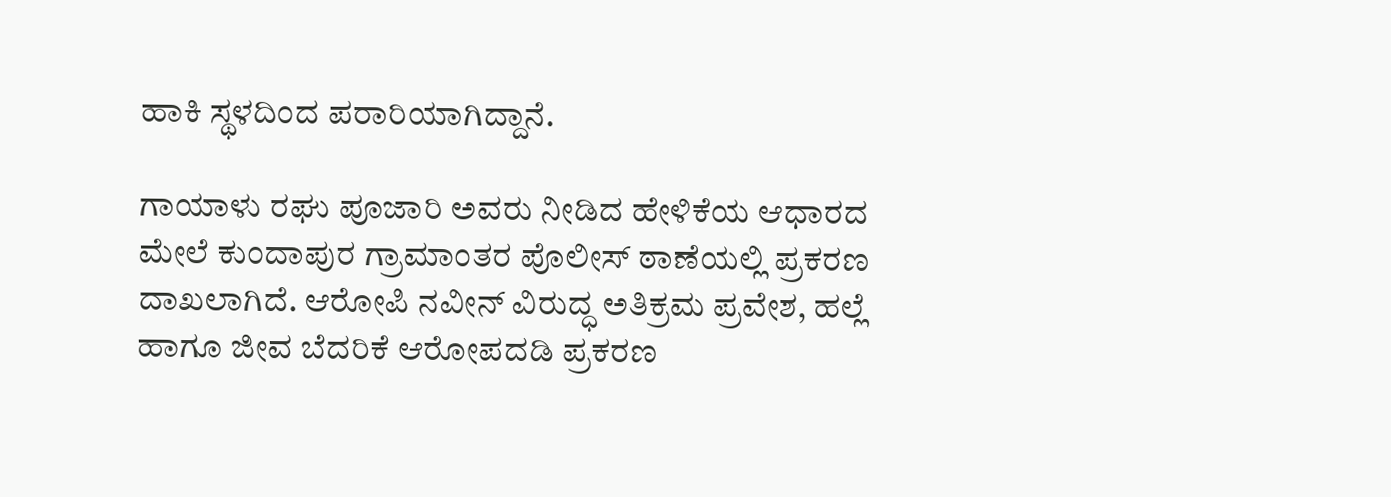ಹಾಕಿ ಸ್ಥಳದಿಂದ ಪರಾರಿಯಾಗಿದ್ದಾನೆ.

ಗಾಯಾಳು ರಘು ಪೂಜಾರಿ ಅವರು ನೀಡಿದ ಹೇಳಿಕೆಯ ಆಧಾರದ ಮೇಲೆ ಕುಂದಾಪುರ ಗ್ರಾಮಾಂತರ ಪೊಲೀಸ್ ಠಾಣೆಯಲ್ಲಿ ಪ್ರಕರಣ ದಾಖಲಾಗಿದೆ. ಆರೋಪಿ ನವೀನ್ ವಿರುದ್ಧ ಅತಿಕ್ರಮ ಪ್ರವೇಶ, ಹಲ್ಲೆ ಹಾಗೂ ಜೀವ ಬೆದರಿಕೆ ಆರೋಪದಡಿ ಪ್ರಕರಣ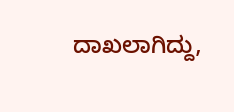ದಾಖಲಾಗಿದ್ದು,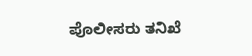ಪೊಲೀಸರು ತನಿಖೆ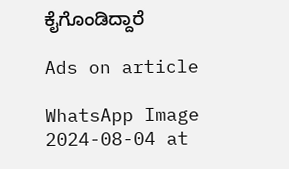ಕೈಗೊಂಡಿದ್ದಾರೆ

Ads on article

WhatsApp Image 2024-08-04 at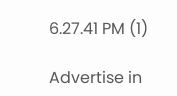6.27.41 PM (1)

Advertise in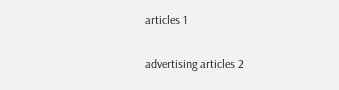articles 1

advertising articles 2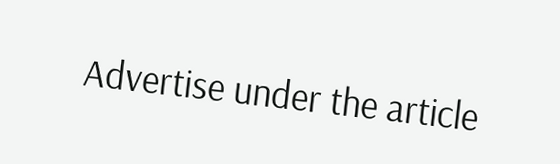Advertise under the article